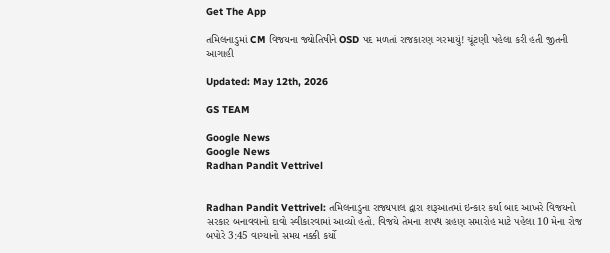Get The App

તમિલનાડુમાં CM વિજયના જ્યોતિષીને OSD પદ મળતાં રાજકારણ ગરમાયું! ચૂંટણી પહેલા કરી હતી જીતની આગાહી

Updated: May 12th, 2026

GS TEAM

Google News
Google News
Radhan Pandit Vettrivel


Radhan Pandit Vettrivel: તમિલનાડુના રાજ્યપાલ દ્વારા શરૂઆતમાં ઇન્કાર કર્યા બાદ આખરે વિજયનો સરકાર બનાવવાનો દાવો સ્વીકારવામાં આવ્યો હતો. વિજયે તેમના શપથ ગ્રહણ સમારોહ માટે પહેલા 10 મેના રોજ બપોરે 3:45 વાગ્યાનો સમય નક્કી કર્યો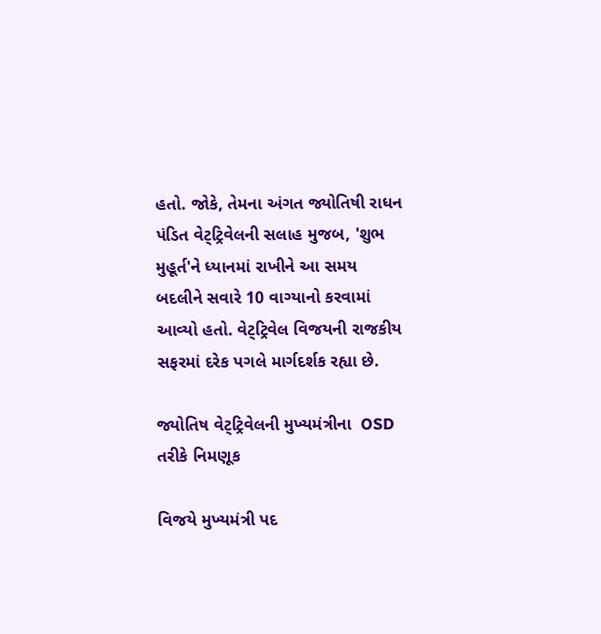હતો. જોકે, તેમના અંગત જ્યોતિષી રાધન પંડિત વેટ્ટ્રિવેલની સલાહ મુજબ, 'શુભ મુહૂર્ત'ને ધ્યાનમાં રાખીને આ સમય બદલીને સવારે 10 વાગ્યાનો કરવામાં આવ્યો હતો. વેટ્ટ્રિવેલ વિજયની રાજકીય સફરમાં દરેક પગલે માર્ગદર્શક રહ્યા છે.

જ્યોતિષ વેટ્ટ્રિવેલની મુખ્યમંત્રીના  OSD તરીકે નિમણૂક

વિજયે મુખ્યમંત્રી પદ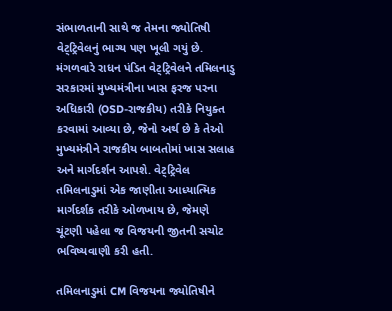સંભાળતાની સાથે જ તેમના જ્યોતિષી વેટ્ટ્રિવેલનું ભાગ્ય પણ ખૂલી ગયું છે. મંગળવારે રાધન પંડિત વેટ્ટ્રિવેલને તમિલનાડુ સરકારમાં મુખ્યમંત્રીના ખાસ ફરજ પરના અધિકારી (OSD-રાજકીય) તરીકે નિયુક્ત કરવામાં આવ્યા છે, જેનો અર્થ છે કે તેઓ મુખ્યમંત્રીને રાજકીય બાબતોમાં ખાસ સલાહ અને માર્ગદર્શન આપશે. વેટ્ટ્રિવેલ તમિલનાડુમાં એક જાણીતા આધ્યાત્મિક માર્ગદર્શક તરીકે ઓળખાય છે, જેમણે ચૂંટણી પહેલા જ વિજયની જીતની સચોટ ભવિષ્યવાણી કરી હતી.

તમિલનાડુમાં CM વિજયના જ્યોતિષીને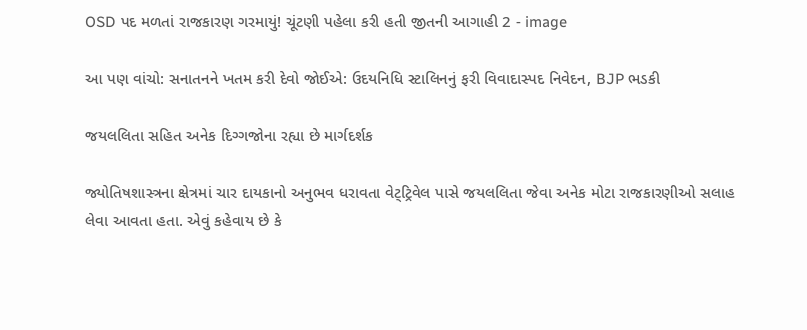OSD પદ મળતાં રાજકારણ ગરમાયું! ચૂંટણી પહેલા કરી હતી જીતની આગાહી 2 - image

આ પણ વાંચો: સનાતનને ખતમ કરી દેવો જોઈએ: ઉદયનિધિ સ્ટાલિનનું ફરી વિવાદાસ્પદ નિવેદન, BJP ભડકી

જયલલિતા સહિત અનેક દિગ્ગજોના રહ્યા છે માર્ગદર્શક

જ્યોતિષશાસ્ત્રના ક્ષેત્રમાં ચાર દાયકાનો અનુભવ ધરાવતા વેટ્ટ્રિવેલ પાસે જયલલિતા જેવા અનેક મોટા રાજકારણીઓ સલાહ લેવા આવતા હતા. એવું કહેવાય છે કે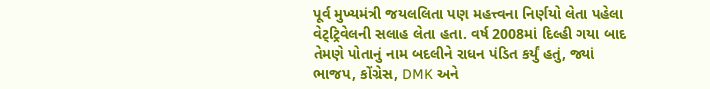પૂર્વ મુખ્યમંત્રી જયલલિતા પણ મહત્ત્વના નિર્ણયો લેતા પહેલા વેટ્ટ્રિવેલની સલાહ લેતા હતા. વર્ષ 2008માં દિલ્હી ગયા બાદ તેમણે પોતાનું નામ બદલીને રાધન પંડિત કર્યું હતું, જ્યાં ભાજપ, કોંગ્રેસ, DMK અને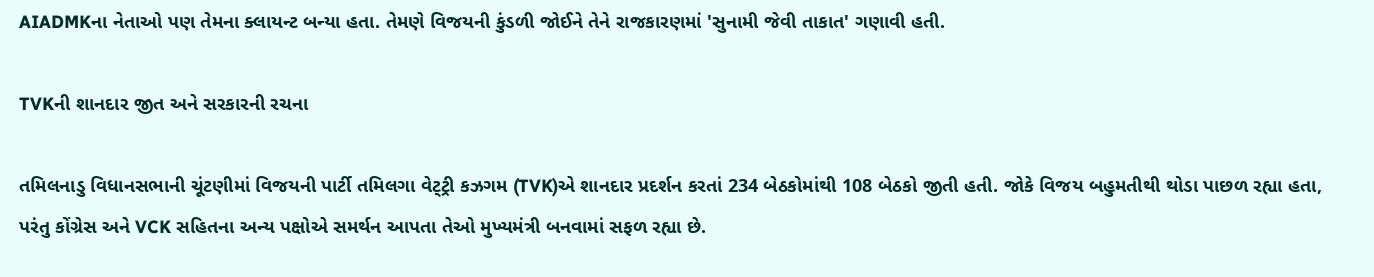AIADMKના નેતાઓ પણ તેમના ક્લાયન્ટ બન્યા હતા. તેમણે વિજયની કુંડળી જોઈને તેને રાજકારણમાં 'સુનામી જેવી તાકાત' ગણાવી હતી.

TVKની શાનદાર જીત અને સરકારની રચના

તમિલનાડુ વિધાનસભાની ચૂંટણીમાં વિજયની પાર્ટી તમિલગા વેટ્ટ્રી કઝગમ (TVK)એ શાનદાર પ્રદર્શન કરતાં 234 બેઠકોમાંથી 108 બેઠકો જીતી હતી. જોકે વિજય બહુમતીથી થોડા પાછળ રહ્યા હતા, પરંતુ કોંગ્રેસ અને VCK સહિતના અન્ય પક્ષોએ સમર્થન આપતા તેઓ મુખ્યમંત્રી બનવામાં સફળ રહ્યા છે.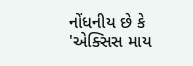નોંધનીય છે કે 'એક્સિસ માય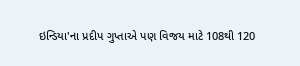ઇન્ડિયા'ના પ્રદીપ ગુપ્તાએ પણ વિજય માટે 108થી 120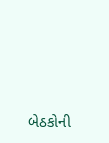બેઠકોની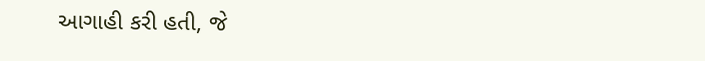આગાહી કરી હતી, જે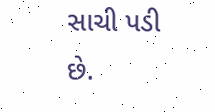સાચી પડી છે.